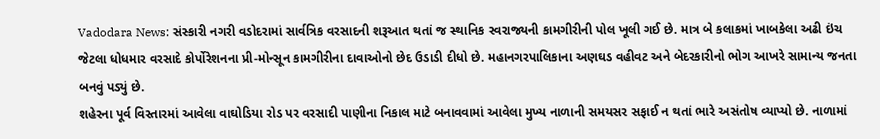Vadodara News: સંસ્કારી નગરી વડોદરામાં સાર્વત્રિક વરસાદની શરૂઆત થતાં જ સ્થાનિક સ્વરાજ્યની કામગીરીની પોલ ખૂલી ગઈ છે. માત્ર બે કલાકમાં ખાબકેલા અઢી ઇંચ જેટલા ધોધમાર વરસાદે કોર્પોરેશનના પ્રી-મોન્સૂન કામગીરીના દાવાઓનો છેદ ઉડાડી દીધો છે. મહાનગરપાલિકાના અણઘડ વહીવટ અને બેદરકારીનો ભોગ આખરે સામાન્ય જનતા બનવું પડ્યું છે.
શહેરના પૂર્વ વિસ્તારમાં આવેલા વાઘોડિયા રોડ પર વરસાદી પાણીના નિકાલ માટે બનાવવામાં આવેલા મુખ્ય નાળાની સમયસર સફાઈ ન થતાં ભારે અસંતોષ વ્યાપ્યો છે. નાળામાં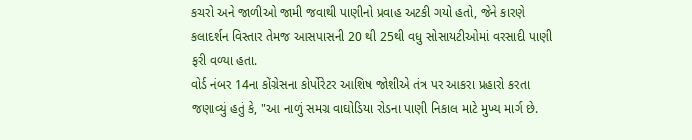કચરો અને જાળીઓ જામી જવાથી પાણીનો પ્રવાહ અટકી ગયો હતો, જેને કારણે કલાદર્શન વિસ્તાર તેમજ આસપાસની 20 થી 25થી વધુ સોસાયટીઓમાં વરસાદી પાણી ફરી વળ્યા હતા.
વોર્ડ નંબર 14ના કોંગ્રેસના કોર્પોરેટર આશિષ જોશીએ તંત્ર પર આકરા પ્રહારો કરતા જણાવ્યું હતું કે, "આ નાળું સમગ્ર વાઘોડિયા રોડના પાણી નિકાલ માટે મુખ્ય માર્ગ છે.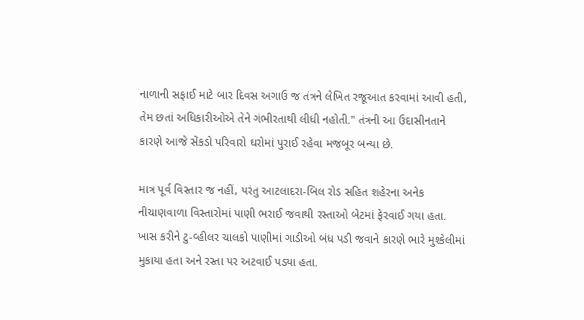નાળાની સફાઈ માટે બાર દિવસ અગાઉ જ તંત્રને લેખિત રજૂઆત કરવામાં આવી હતી, તેમ છતાં અધિકારીઓએ તેને ગંભીરતાથી લીધી નહોતી." તંત્રની આ ઉદાસીનતાને કારણે આજે સેંકડો પરિવારો ઘરોમાં પુરાઈ રહેવા મજબૂર બન્યા છે.

માત્ર પૂર્વ વિસ્તાર જ નહીં, પરંતુ આટલાદરા-બિલ રોડ સહિત શહેરના અનેક નીચાણવાળા વિસ્તારોમાં પાણી ભરાઈ જવાથી રસ્તાઓ બેટમાં ફેરવાઈ ગયા હતા. ખાસ કરીને ટુ-વ્હીલર ચાલકો પાણીમાં ગાડીઓ બંધ પડી જવાને કારણે ભારે મુશ્કેલીમાં મુકાયા હતા અને રસ્તા પર અટવાઈ પડ્યા હતા.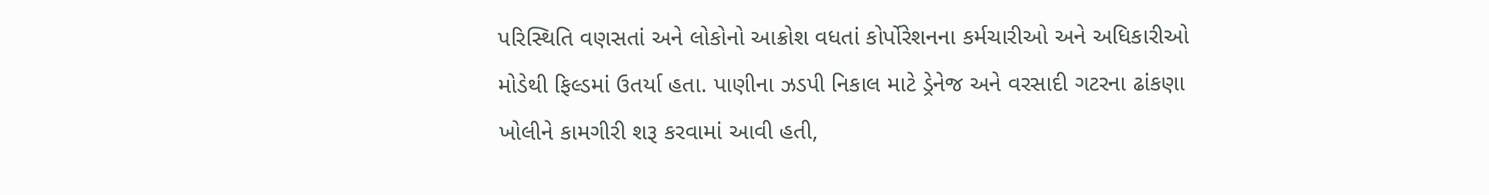પરિસ્થિતિ વણસતાં અને લોકોનો આક્રોશ વધતાં કોર્પોરેશનના કર્મચારીઓ અને અધિકારીઓ મોડેથી ફિલ્ડમાં ઉતર્યા હતા. પાણીના ઝડપી નિકાલ માટે ડ્રેનેજ અને વરસાદી ગટરના ઢાંકણા ખોલીને કામગીરી શરૂ કરવામાં આવી હતી,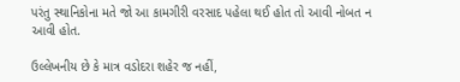પરંતુ સ્થાનિકોના મતે જો આ કામગીરી વરસાદ પહેલા થઈ હોત તો આવી નોબત ન આવી હોત.

ઉલ્લેખનીય છે કે માત્ર વડોદરા શહેર જ નહીં,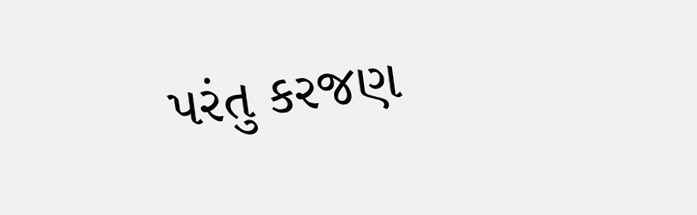પરંતુ કરજણ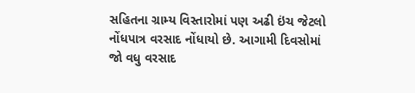સહિતના ગ્રામ્ય વિસ્તારોમાં પણ અઢી ઇંચ જેટલો નોંધપાત્ર વરસાદ નોંધાયો છે. આગામી દિવસોમાં જો વધુ વરસાદ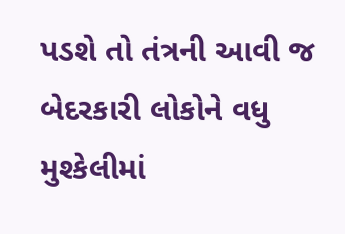પડશે તો તંત્રની આવી જ બેદરકારી લોકોને વધુ મુશ્કેલીમાં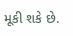મૂકી શકે છે.